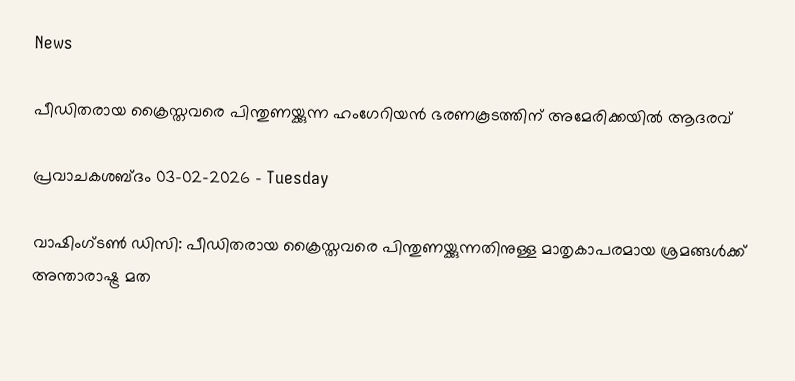News

പീഡിതരായ ക്രൈസ്തവരെ പിന്തുണയ്ക്കുന്ന ഹംഗേറിയന്‍ ഭരണകൂടത്തിന് അമേരിക്കയില്‍ ആദരവ്

പ്രവാചകശബ്ദം 03-02-2026 - Tuesday

വാഷിംഗ്ടണ്‍ ഡി‌സി: പീഡിതരായ ക്രൈസ്തവരെ പിന്തുണയ്ക്കുന്നതിനുള്ള മാതൃകാപരമായ ശ്രമങ്ങൾക്ക് അന്താരാഷ്ട്ര മത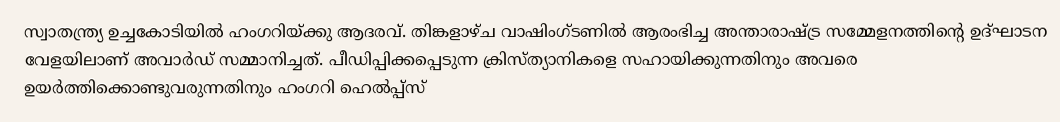സ്വാതന്ത്ര്യ ഉച്ചകോടിയില്‍ ഹംഗറിയ്ക്കു ആദരവ്. തിങ്കളാഴ്ച വാഷിംഗ്ടണില്‍ ആരംഭിച്ച അന്താരാഷ്ട്ര സമ്മേളനത്തിന്റെ ഉദ്ഘാടന വേളയിലാണ് അവാർഡ് സമ്മാനിച്ചത്. പീഡിപ്പിക്കപ്പെടുന്ന ക്രിസ്ത്യാനികളെ സഹായിക്കുന്നതിനും അവരെ ഉയര്‍ത്തിക്കൊണ്ടുവരുന്നതിനും ഹംഗറി ഹെൽപ്പ്സ്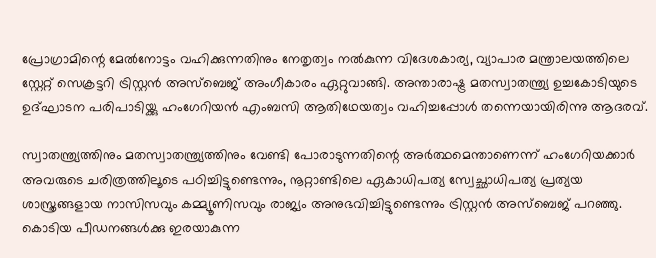പ്രോഗ്രാമിന്റെ മേൽനോട്ടം വഹിക്കുന്നതിനും നേതൃത്വം നല്‍കുന്ന വിദേശകാര്യ, വ്യാപാര മന്ത്രാലയത്തിലെ സ്റ്റേറ്റ് സെക്രട്ടറി ട്രിസ്റ്റൻ അസ്ബെജ് അംഗീകാരം ഏറ്റുവാങ്ങി. അന്താരാഷ്ട്ര മതസ്വാതന്ത്ര്യ ഉച്ചകോടിയുടെ ഉദ്ഘാടന പരിപാടിയ്ക്കു ഹംഗേറിയൻ എംബസി ആതിഥേയത്വം വഹിച്ചപ്പോള്‍ തന്നെയായിരിന്നു ആദരവ്.

സ്വാതന്ത്ര്യത്തിനും മതസ്വാതന്ത്ര്യത്തിനും വേണ്ടി പോരാടുന്നതിന്റെ അർത്ഥമെന്താണെന്ന് ഹംഗേറിയക്കാർ അവരുടെ ചരിത്രത്തിലൂടെ പഠിച്ചിട്ടുണ്ടെന്നും, നൂറ്റാണ്ടിലെ ഏകാധിപത്യ സ്വേച്ഛാധിപത്യ പ്രത്യയ ശാസ്ത്രങ്ങളായ നാസിസവും കമ്മ്യൂണിസവും രാജ്യം അനുഭവിച്ചിട്ടുണ്ടെന്നും ട്രിസ്റ്റൻ അസ്ബെജ് പറഞ്ഞു. കൊടിയ പീഡനങ്ങള്‍ക്കു ഇരയാകുന്ന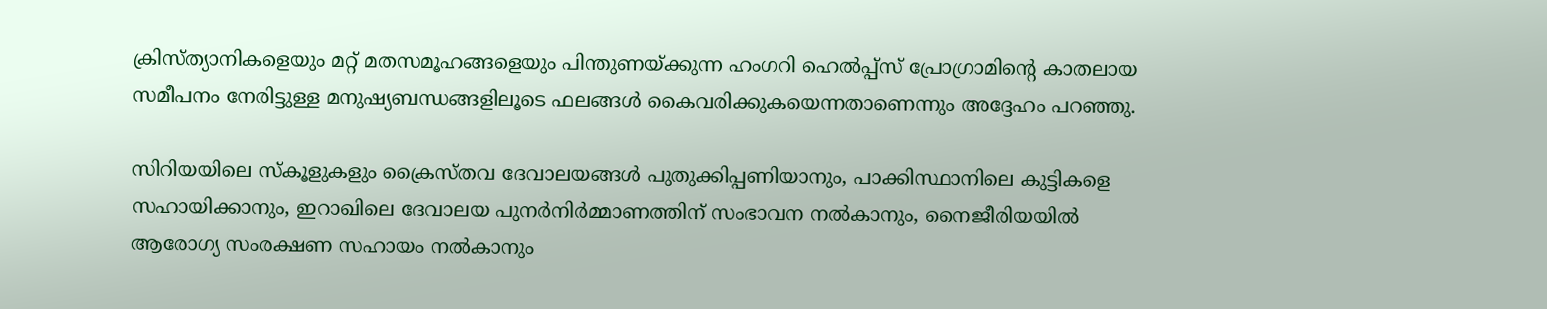ക്രിസ്ത്യാനികളെയും മറ്റ് മതസമൂഹങ്ങളെയും പിന്തുണയ്ക്കുന്ന ഹംഗറി ഹെൽപ്പ്സ് പ്രോഗ്രാമിന്റെ കാതലായ സമീപനം നേരിട്ടുള്ള മനുഷ്യബന്ധങ്ങളിലൂടെ ഫലങ്ങൾ കൈവരിക്കുകയെന്നതാണെന്നും അദ്ദേഹം പറഞ്ഞു.

സിറിയയിലെ സ്കൂളുകളും ക്രൈസ്തവ ദേവാലയങ്ങള്‍ പുതുക്കിപ്പണിയാനും, പാക്കിസ്ഥാനിലെ കുട്ടികളെ സഹായിക്കാനും, ഇറാഖിലെ ദേവാലയ പുനർനിർമ്മാണത്തിന് സംഭാവന നൽകാനും, നൈജീരിയയിൽ ആരോഗ്യ സംരക്ഷണ സഹായം നൽകാനും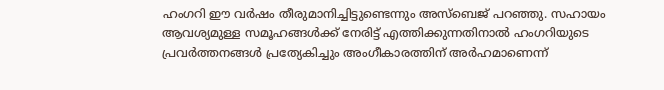ഹംഗറി ഈ വര്‍ഷം തീരുമാനിച്ചിട്ടുണ്ടെന്നും അസ്ബെജ് പറഞ്ഞു. സഹായം ആവശ്യമുള്ള സമൂഹങ്ങൾക്ക് നേരിട്ട് എത്തിക്കുന്നതിനാൽ ഹംഗറിയുടെ പ്രവർത്തനങ്ങൾ പ്രത്യേകിച്ചും അംഗീകാരത്തിന് അർഹമാണെന്ന്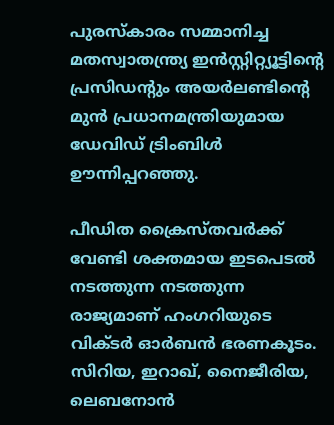പുരസ്കാരം സമ്മാനിച്ച മതസ്വാതന്ത്ര്യ ഇൻസ്റ്റിറ്റ്യൂട്ടിന്റെ പ്രസിഡന്റും അയർലണ്ടിന്റെ മുൻ പ്രധാനമന്ത്രിയുമായ ഡേവിഡ് ട്രിംബിൾ ഊന്നിപ്പറഞ്ഞു.

പീഡിത ക്രൈസ്തവര്‍ക്ക് വേണ്ടി ശക്തമായ ഇടപെടല്‍ നടത്തുന്ന നടത്തുന്ന രാജ്യമാണ് ഹംഗറിയുടെ വിക്ടര്‍ ഓര്‍ബന്‍ ഭരണകൂടം. സിറിയ, ഇറാഖ്, നൈജീരിയ, ലെബനോന്‍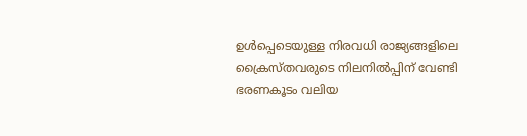ഉള്‍പ്പെടെയുള്ള നിരവധി രാജ്യങ്ങളിലെ ക്രൈസ്തവരുടെ നിലനില്‍പ്പിന് വേണ്ടി ഭരണകൂടം വലിയ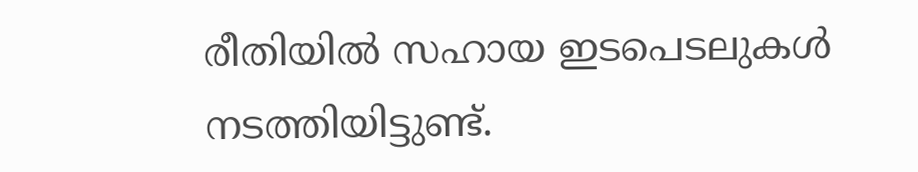രീതിയില്‍ സഹായ ഇടപെടലുകള്‍ നടത്തിയിട്ടുണ്ട്.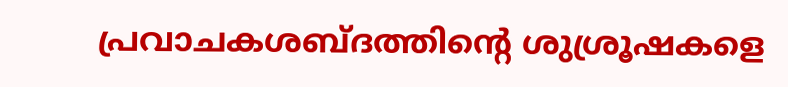പ്രവാചകശബ്‌ദത്തിന്റെ ശുശ്രൂഷകളെ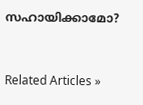സഹായിക്കാമോ?


Related Articles »